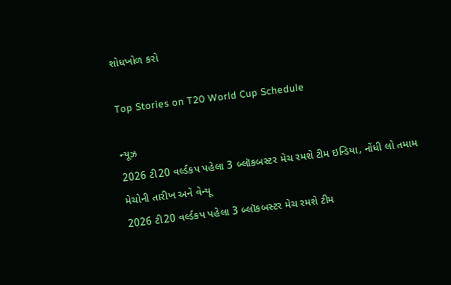શોધખોળ કરો

Top Stories on T20 World Cup Schedule

ન્યૂઝ
2026 ટી20 વર્લ્ડકપ પહેલા 3 બ્લૉકબસ્ટર મેચ રમશે ટીમ ઇન્ડિયા, નોંધી લો તમામ મેચોની તારીખ અને વેન્યૂ
2026 ટી20 વર્લ્ડકપ પહેલા 3 બ્લૉકબસ્ટર મેચ રમશે ટીમ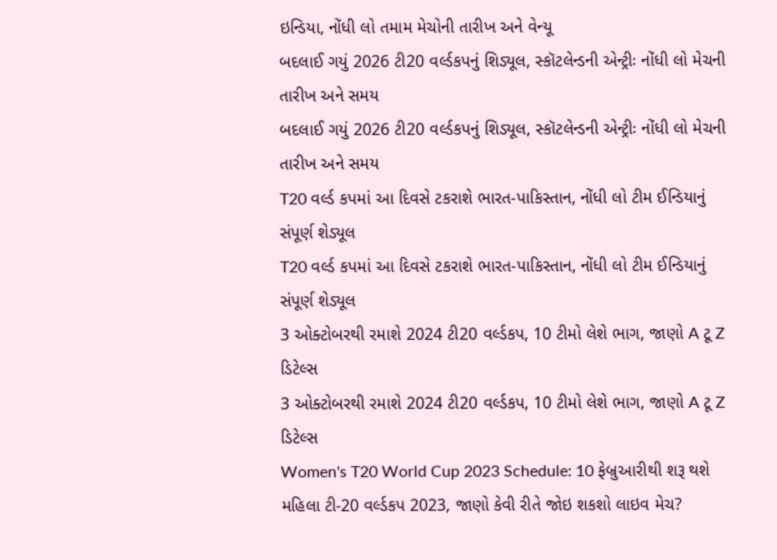ઇન્ડિયા, નોંધી લો તમામ મેચોની તારીખ અને વેન્યૂ
બદલાઈ ગયું 2026 ટી20 વર્લ્ડકપનું શિડ્યૂલ, સ્કૉટલેન્ડની એન્ટ્રીઃ નોંધી લો મેચની તારીખ અને સમય
બદલાઈ ગયું 2026 ટી20 વર્લ્ડકપનું શિડ્યૂલ, સ્કૉટલેન્ડની એન્ટ્રીઃ નોંધી લો મેચની તારીખ અને સમય
T20 વર્લ્ડ કપમાં આ દિવસે ટકરાશે ભારત-પાકિસ્તાન, નોંધી લો ટીમ ઈન્ડિયાનું સંપૂર્ણ શેડ્યૂલ
T20 વર્લ્ડ કપમાં આ દિવસે ટકરાશે ભારત-પાકિસ્તાન, નોંધી લો ટીમ ઈન્ડિયાનું સંપૂર્ણ શેડ્યૂલ
3 ઓક્ટોબરથી રમાશે 2024 ટી20 વર્લ્ડકપ, 10 ટીમો લેશે ભાગ, જાણો A ટૂ Z ડિટેલ્સ
3 ઓક્ટોબરથી રમાશે 2024 ટી20 વર્લ્ડકપ, 10 ટીમો લેશે ભાગ, જાણો A ટૂ Z ડિટેલ્સ
Women's T20 World Cup 2023 Schedule: 10 ફેબ્રુઆરીથી શરૂ થશે મહિલા ટી-20 વર્લ્ડકપ 2023, જાણો કેવી રીતે જોઇ શકશો લાઇવ મેચ?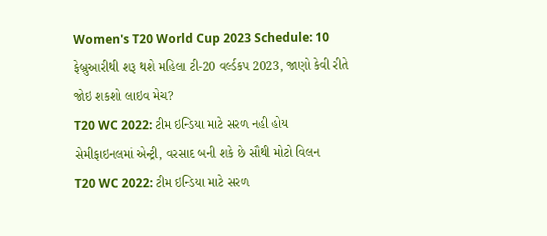Women's T20 World Cup 2023 Schedule: 10 ફેબ્રુઆરીથી શરૂ થશે મહિલા ટી-20 વર્લ્ડકપ 2023, જાણો કેવી રીતે જોઇ શકશો લાઇવ મેચ?
T20 WC 2022: ટીમ ઇન્ડિયા માટે સરળ નહી હોય સેમીફાઇનલમાં એન્ટ્રી, વરસાદ બની શકે છે સૌથી મોટો વિલન
T20 WC 2022: ટીમ ઇન્ડિયા માટે સરળ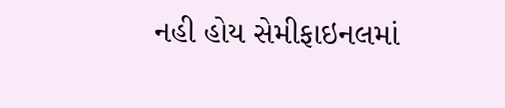નહી હોય સેમીફાઇનલમાં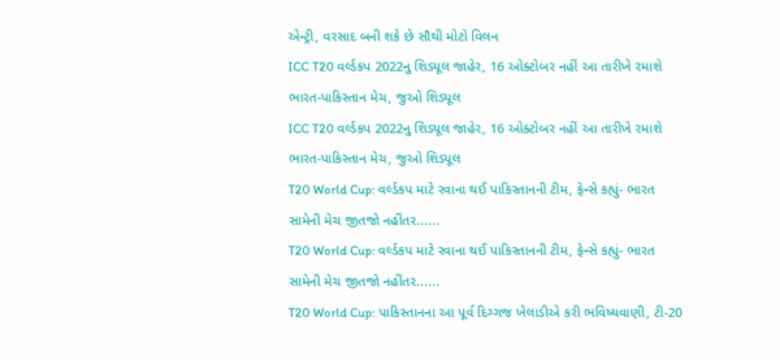એન્ટ્રી, વરસાદ બની શકે છે સૌથી મોટો વિલન
ICC T20 વર્લ્ડકપ 2022નુ શિડ્યૂલ જાહેર, 16 ઓક્ટોબર નહીં આ તારીખે રમાશે ભારત-પાકિસ્તાન મેચ, જુઓ શિડ્યૂલ
ICC T20 વર્લ્ડકપ 2022નુ શિડ્યૂલ જાહેર, 16 ઓક્ટોબર નહીં આ તારીખે રમાશે ભારત-પાકિસ્તાન મેચ, જુઓ શિડ્યૂલ
T20 World Cup: વર્લ્ડકપ માટે રવાના થઈ પાકિસ્તાનની ટીમ, ફેન્સે કહ્યું- ભારત સામેની મેચ જીતજો નહીંતર......
T20 World Cup: વર્લ્ડકપ માટે રવાના થઈ પાકિસ્તાનની ટીમ, ફેન્સે કહ્યું- ભારત સામેની મેચ જીતજો નહીંતર......
T20 World Cup: પાકિસ્તાનના આ પૂર્વ દિગ્ગજ ખેલાડીએ કરી ભવિષ્યવાણી, ટી-20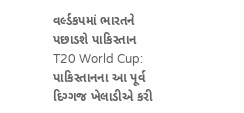વર્લ્ડકપમાં ભારતને પછાડશે પાકિસ્તાન
T20 World Cup: પાકિસ્તાનના આ પૂર્વ દિગ્ગજ ખેલાડીએ કરી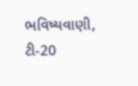ભવિષ્યવાણી, ટી-20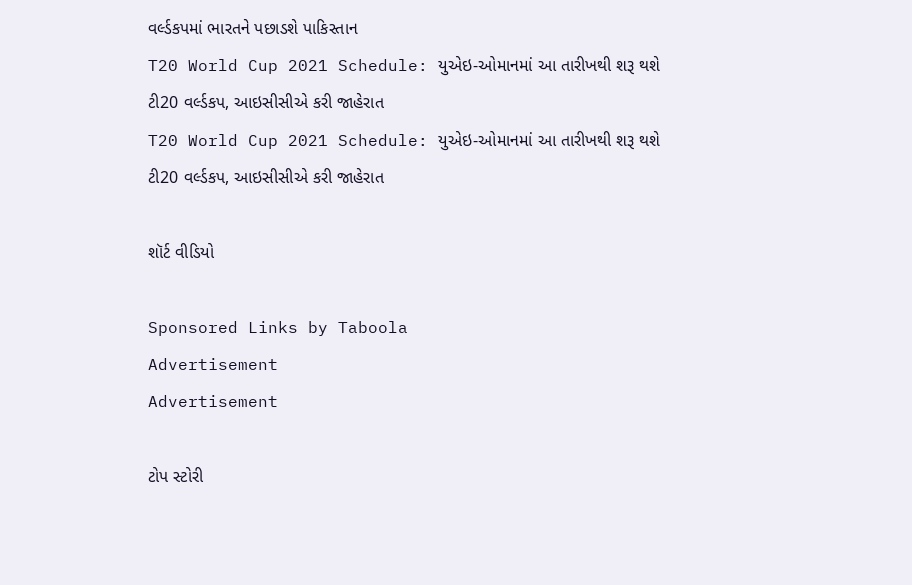વર્લ્ડકપમાં ભારતને પછાડશે પાકિસ્તાન
T20 World Cup 2021 Schedule: યુએઇ-ઓમાનમાં આ તારીખથી શરૂ થશે ટી20 વર્લ્ડકપ, આઇસીસીએ કરી જાહેરાત
T20 World Cup 2021 Schedule: યુએઇ-ઓમાનમાં આ તારીખથી શરૂ થશે ટી20 વર્લ્ડકપ, આઇસીસીએ કરી જાહેરાત

શૉર્ટ વીડિયો

Sponsored Links by Taboola
Advertisement
Advertisement

ટોપ સ્ટોરી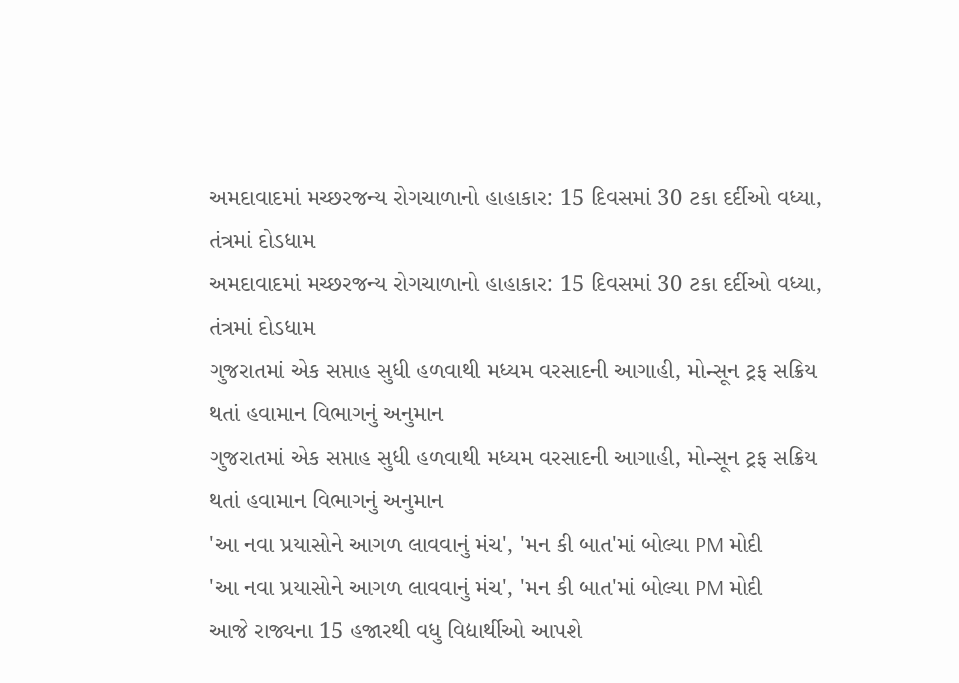અમદાવાદમાં મચ્છરજન્ય રોગચાળાનો હાહાકાર: 15 દિવસમાં 30 ટકા દર્દીઓ વધ્યા, તંત્રમાં દોડધામ
અમદાવાદમાં મચ્છરજન્ય રોગચાળાનો હાહાકાર: 15 દિવસમાં 30 ટકા દર્દીઓ વધ્યા, તંત્રમાં દોડધામ
ગુજરાતમાં એક સપ્તાહ સુધી હળવાથી મધ્યમ વરસાદની આગાહી, મોન્સૂન ટ્રફ સક્રિય થતાં હવામાન વિભાગનું અનુમાન
ગુજરાતમાં એક સપ્તાહ સુધી હળવાથી મધ્યમ વરસાદની આગાહી, મોન્સૂન ટ્રફ સક્રિય થતાં હવામાન વિભાગનું અનુમાન
'આ નવા પ્રયાસોને આગળ લાવવાનું મંચ', 'મન કી બાત'માં બોલ્યા PM મોદી
'આ નવા પ્રયાસોને આગળ લાવવાનું મંચ', 'મન કી બાત'માં બોલ્યા PM મોદી
આજે રાજ્યના 15 હજારથી વધુ વિદ્યાર્થીઓ આપશે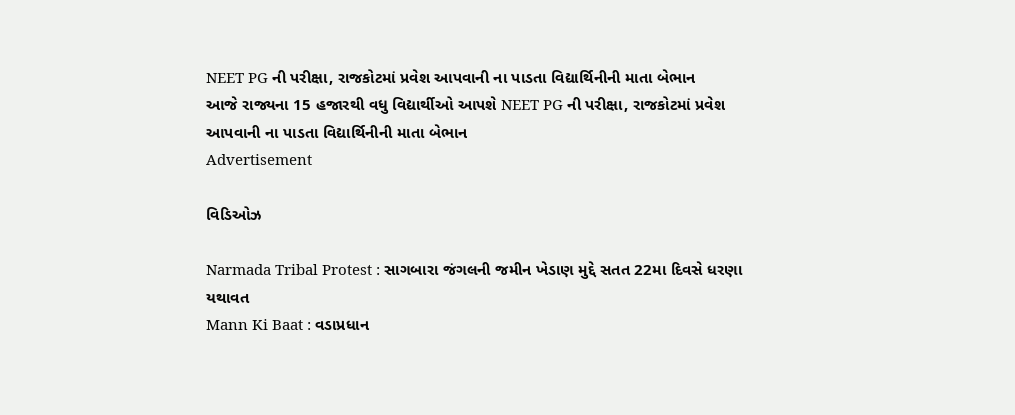NEET PG ની પરીક્ષા, રાજકોટમાં પ્રવેશ આપવાની ના પાડતા વિદ્યાર્થિનીની માતા બેભાન
આજે રાજ્યના 15 હજારથી વધુ વિદ્યાર્થીઓ આપશે NEET PG ની પરીક્ષા, રાજકોટમાં પ્રવેશ આપવાની ના પાડતા વિદ્યાર્થિનીની માતા બેભાન
Advertisement

વિડિઓઝ

Narmada Tribal Protest : સાગબારા જંગલની જમીન ખેડાણ મુદ્દે સતત 22મા દિવસે ધરણા યથાવત
Mann Ki Baat : વડાપ્રધાન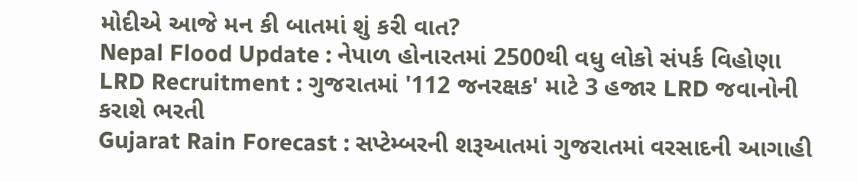મોદીએ આજે મન કી બાતમાં શું કરી વાત?
Nepal Flood Update : નેપાળ હોનારતમાં 2500થી વધુ લોકો સંપર્ક વિહોણા
LRD Recruitment : ગુજરાતમાં '112 જનરક્ષક' માટે 3 હજાર LRD જવાનોની કરાશે ભરતી
Gujarat Rain Forecast : સપ્ટેમ્બરની શરૂઆતમાં ગુજરાતમાં વરસાદની આગાહી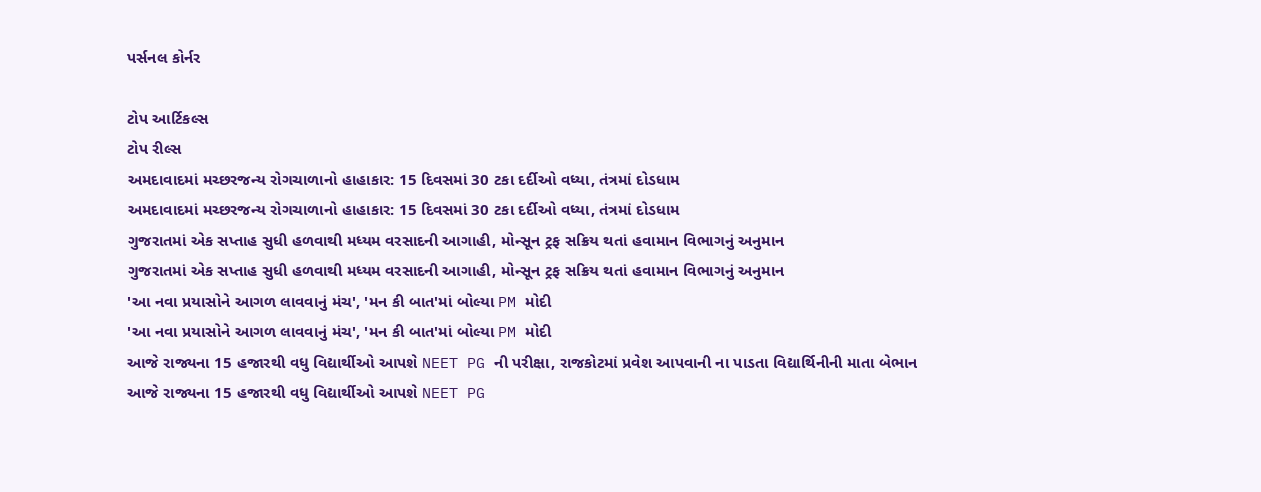પર્સનલ કોર્નર

ટોપ આર્ટિકલ્સ
ટોપ રીલ્સ
અમદાવાદમાં મચ્છરજન્ય રોગચાળાનો હાહાકાર: 15 દિવસમાં 30 ટકા દર્દીઓ વધ્યા, તંત્રમાં દોડધામ
અમદાવાદમાં મચ્છરજન્ય રોગચાળાનો હાહાકાર: 15 દિવસમાં 30 ટકા દર્દીઓ વધ્યા, તંત્રમાં દોડધામ
ગુજરાતમાં એક સપ્તાહ સુધી હળવાથી મધ્યમ વરસાદની આગાહી, મોન્સૂન ટ્રફ સક્રિય થતાં હવામાન વિભાગનું અનુમાન
ગુજરાતમાં એક સપ્તાહ સુધી હળવાથી મધ્યમ વરસાદની આગાહી, મોન્સૂન ટ્રફ સક્રિય થતાં હવામાન વિભાગનું અનુમાન
'આ નવા પ્રયાસોને આગળ લાવવાનું મંચ', 'મન કી બાત'માં બોલ્યા PM મોદી
'આ નવા પ્રયાસોને આગળ લાવવાનું મંચ', 'મન કી બાત'માં બોલ્યા PM મોદી
આજે રાજ્યના 15 હજારથી વધુ વિદ્યાર્થીઓ આપશે NEET PG ની પરીક્ષા, રાજકોટમાં પ્રવેશ આપવાની ના પાડતા વિદ્યાર્થિનીની માતા બેભાન
આજે રાજ્યના 15 હજારથી વધુ વિદ્યાર્થીઓ આપશે NEET PG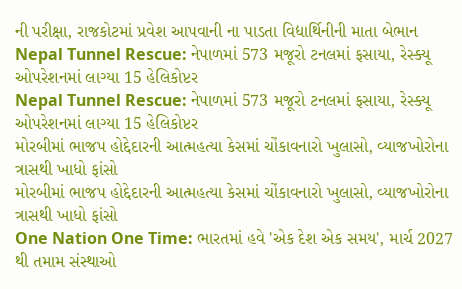ની પરીક્ષા, રાજકોટમાં પ્રવેશ આપવાની ના પાડતા વિદ્યાર્થિનીની માતા બેભાન
Nepal Tunnel Rescue: નેપાળમાં 573 મજૂરો ટનલમાં ફસાયા, રેસ્ક્યૂ ઓપરેશનમાં લાગ્યા 15 હેલિકોપ્ટર
Nepal Tunnel Rescue: નેપાળમાં 573 મજૂરો ટનલમાં ફસાયા, રેસ્ક્યૂ ઓપરેશનમાં લાગ્યા 15 હેલિકોપ્ટર
મોરબીમાં ભાજપ હોદ્દેદારની આત્મહત્યા કેસમાં ચોંકાવનારો ખુલાસો, વ્યાજખોરોના ત્રાસથી ખાધો ફાંસો
મોરબીમાં ભાજપ હોદ્દેદારની આત્મહત્યા કેસમાં ચોંકાવનારો ખુલાસો, વ્યાજખોરોના ત્રાસથી ખાધો ફાંસો
One Nation One Time: ભારતમાં હવે 'એક દેશ એક સમય', માર્ચ 2027 થી તમામ સંસ્થાઓ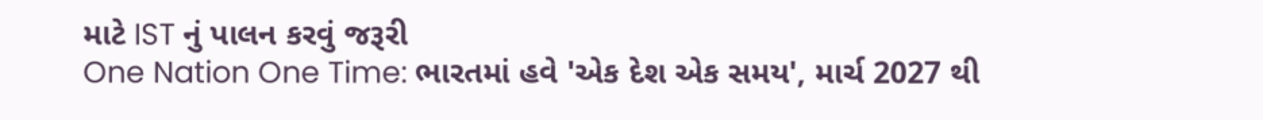માટે IST નું પાલન કરવું જરૂરી
One Nation One Time: ભારતમાં હવે 'એક દેશ એક સમય', માર્ચ 2027 થી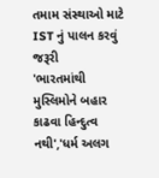તમામ સંસ્થાઓ માટે IST નું પાલન કરવું જરૂરી
'ભારતમાંથી મુસ્લિમોને બહાર કાઢવા હિન્દુત્વ નથી','ધર્મ અલગ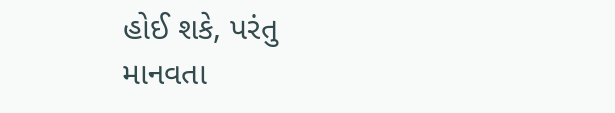હોઈ શકે, પરંતુ માનવતા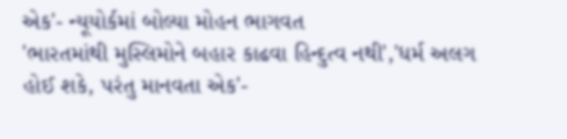એક'- ન્યૂયોર્કમાં બોલ્યા મોહન ભાગવત
'ભારતમાંથી મુસ્લિમોને બહાર કાઢવા હિન્દુત્વ નથી','ધર્મ અલગ હોઈ શકે, પરંતુ માનવતા એક'-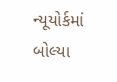ન્યૂયોર્કમાં બોલ્યા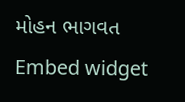મોહન ભાગવત
Embed widget